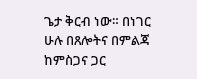ጌታ ቅርብ ነው። በነገር ሁሉ በጸሎትና በምልጃ ከምስጋና ጋር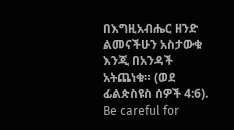በእግዚአብሔር ዘንድ ልመናችሁን አስታውቁ እንጂ በአንዳች አትጨነቁ። (ወደ ፊልጵስዩስ ሰዎች 4:6). Be careful for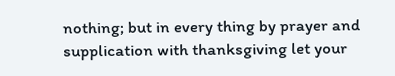nothing; but in every thing by prayer and supplication with thanksgiving let your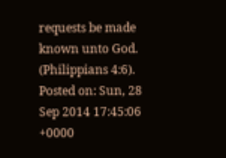requests be made known unto God. (Philippians 4:6).
Posted on: Sun, 28 Sep 2014 17:45:06 +0000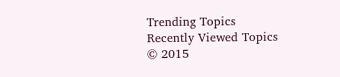Trending Topics
Recently Viewed Topics
© 2015